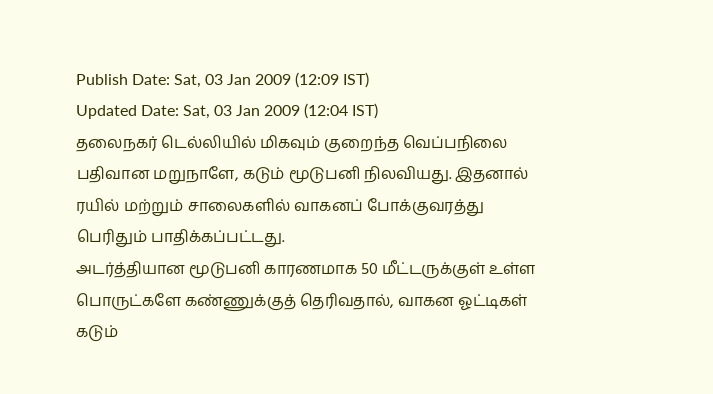Publish Date: Sat, 03 Jan 2009 (12:09 IST)
Updated Date: Sat, 03 Jan 2009 (12:04 IST)
தலைநகர் டெல்லியில் மிகவும் குறைந்த வெப்பநிலை பதிவான மறுநாளே, கடும் மூடுபனி நிலவியது. இதனால் ரயில் மற்றும் சாலைகளில் வாகனப் போக்குவரத்து பெரிதும் பாதிக்கப்பட்டது.
அடர்த்தியான மூடுபனி காரணமாக 50 மீட்டருக்குள் உள்ள பொருட்களே கண்ணுக்குத் தெரிவதால், வாகன ஓட்டிகள் கடும்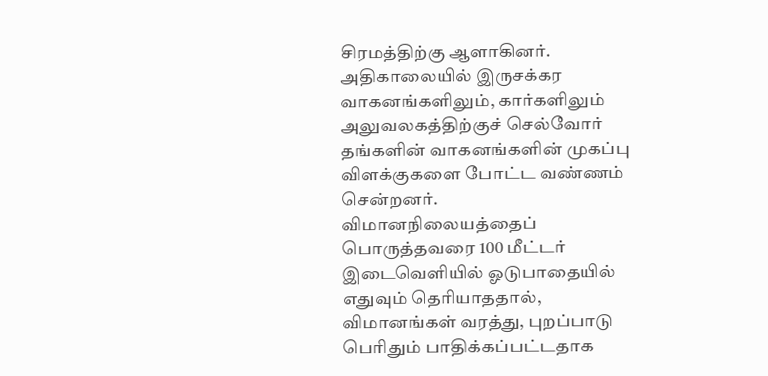சிரமத்திற்கு ஆளாகினர்.
அதிகாலையில் இருசக்கர வாகனங்களிலும், கார்களிலும்
அலுவலகத்திற்குச் செல்வோர் தங்களின் வாகனங்களின் முகப்பு விளக்குகளை போட்ட வண்ணம் சென்றனர்.
விமானநிலையத்தைப் பொருத்தவரை 100 மீட்டர் இடைவெளியில் ஓடுபாதையில் எதுவும் தெரியாததால், விமானங்கள் வரத்து, புறப்பாடு பெரிதும் பாதிக்கப்பட்டதாக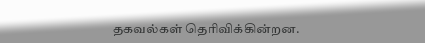தகவல்கள் தெரிவிக்கின்றன.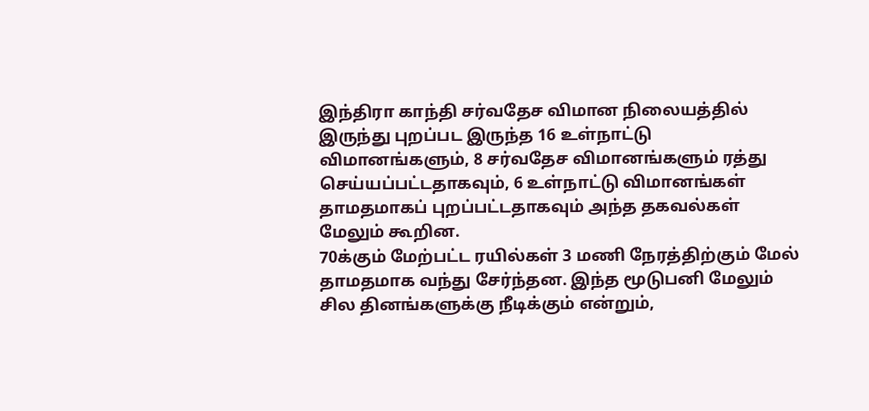இந்திரா காந்தி சர்வதேச விமான நிலையத்தில் இருந்து புறப்பட இருந்த 16 உள்நாட்டு விமானங்களும், 8 சர்வதேச விமானங்களும் ரத்து செய்யப்பட்டதாகவும், 6 உள்நாட்டு விமானங்கள் தாமதமாகப் புறப்பட்டதாகவும் அந்த தகவல்கள் மேலும் கூறின.
70க்கும் மேற்பட்ட ரயில்கள் 3 மணி நேரத்திற்கும் மேல் தாமதமாக வந்து சேர்ந்தன. இந்த மூடுபனி மேலும் சில தினங்களுக்கு நீடிக்கும் என்றும்,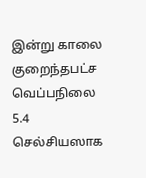இன்று காலை குறைந்தபட்ச வெப்பநிலை 5.4 செல்சியஸாக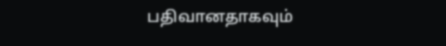பதிவானதாகவும்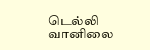டெல்லி வானிலை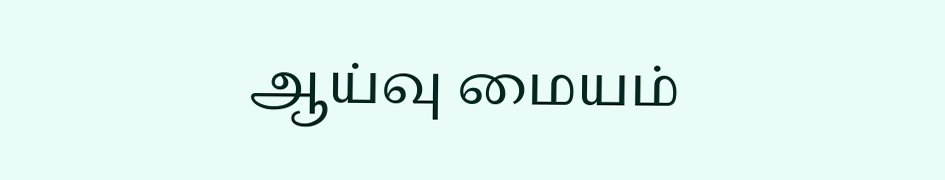ஆய்வு மையம்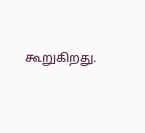கூறுகிறது.